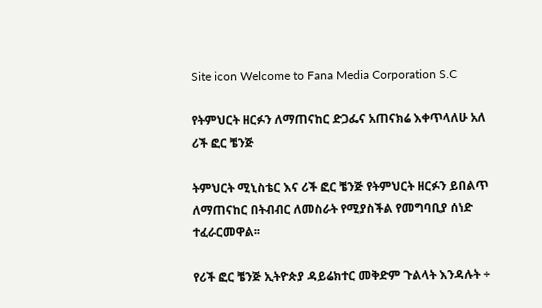Site icon Welcome to Fana Media Corporation S.C

የትምህርት ዘርፉን ለማጠናከር ድጋፌና አጠናክሬ እቀጥላለሁ አለ ሪች ፎር ቼንጅ

ትምህርት ሚኒስቴር እና ሪች ፎር ቼንጅ የትምህርት ዘርፉን ይበልጥ ለማጠናከር በትብብር ለመስራት የሚያስችል የመግባቢያ ሰነድ ተፈራርመዋል፡፡

የሪች ፎር ቼንጅ ኢትዮጵያ ዳይሬክተር መቅድም ጉልላት እንዳሉት ÷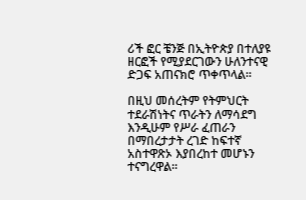ሪች ፎር ቼንጅ በኢትዮጵያ በተለያዩ ዘርፎች የሚያደርገውን ሁለንተናዊ ድጋፍ አጠናክሮ ጥቀጥላል፡፡

በዚህ መሰረትም የትምህርት ተደራሽነትና ጥራትን ለማሳደግ እንዲሁም የሥራ ፈጠራን በማበረታታት ረገድ ከፍተኛ አስተዋጽኦ እያበረከተ መሆኑን ተናግረዋል፡፡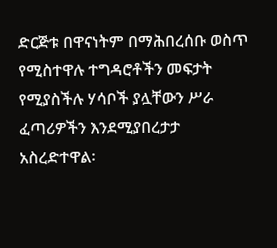ድርጅቱ በዋናነትም በማሕበረሰቡ ወስጥ የሚስተዋሉ ተግዳሮቶችን መፍታት የሚያስችሉ ሃሳቦች ያሏቸውን ሥራ ፈጣሪዎችን እንደሚያበረታታ አስረድተዋል፡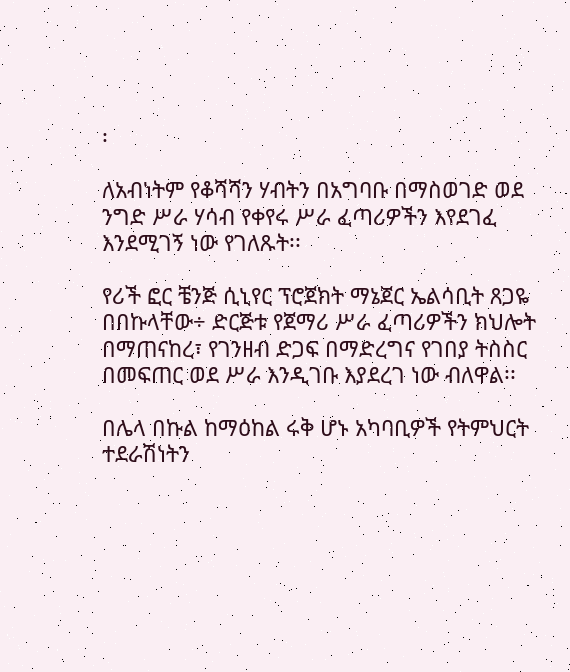፡

ለአብነትም የቆሻሻን ሃብትን በአግባቡ በማስወገድ ወደ ንግድ ሥራ ሃሳብ የቀየሩ ሥራ ፈጣሪዎችን እየደገፈ እንደሚገኝ ነው የገለጹት፡፡

የሪች ፎር ቼንጅ ሲኒየር ፕሮጀክት ማኔጀር ኤልሳቢት ጸጋዬ በበኩላቸው÷ ድርጅቱ የጀማሪ ሥራ ፈጣሪዎችን ክህሎት በማጠናከረ፣ የገንዘብ ድጋፍ በማድረግና የገበያ ትስስር በመፍጠር ወደ ሥራ እንዲገቡ እያደረገ ነው ብለዋል፡፡

በሌላ በኩል ከማዕከል ሩቅ ሆኑ አካባቢዎች የትምህርት ተደራሽነትን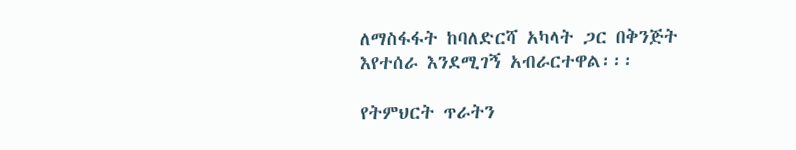ለማስፋፋት ከባለድርሻ አካላት ጋር በቅንጅት እየተሰራ እንደሚገኝ አብራርተዋል፡፡፡

የትምህርት ጥራትን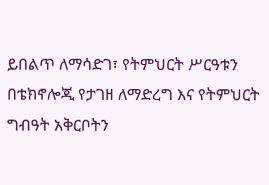ይበልጥ ለማሳድገ፣ የትምህርት ሥርዓቱን በቴክኖሎጂ የታገዘ ለማድረግ እና የትምህርት ግብዓት አቅርቦትን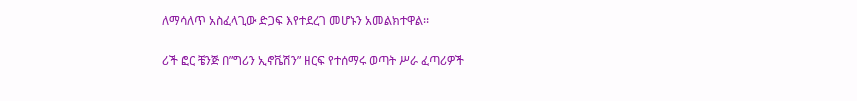ለማሳለጥ አስፈላጊው ድጋፍ እየተደረገ መሆኑን አመልክተዋል፡፡

ሪች ፎር ቼንጅ በ”ግሪን ኢኖቬሽን” ዘርፍ የተሰማሩ ወጣት ሥራ ፈጣሪዎች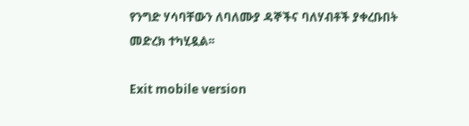የንግድ ሃሳባቸውን ለባለሙያ ዳኞችና ባለሃብቶች ያቀረቡበት መድረክ ተካሂዷል፡፡

Exit mobile version